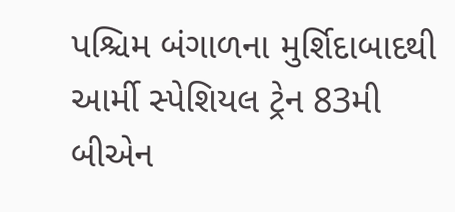પશ્ચિમ બંગાળના મુર્શિદાબાદથી આર્મી સ્પેશિયલ ટ્રેન 83મી બીએન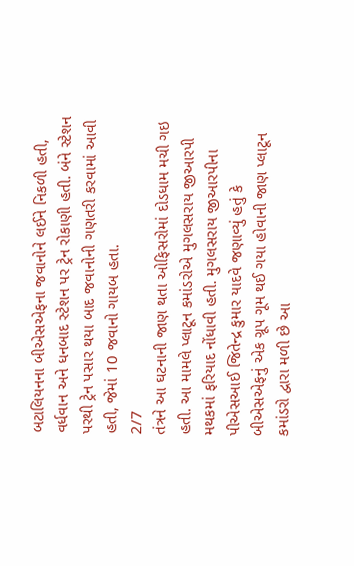બટાલિયનના બીએસએફના જવાનોને લઈને નિકળી હતી, વર્ધવાન અને ધનબાદ સ્ટેશન પર ટ્રેન રોકાણી હતી. બંને સ્ટેશન પરથી ટ્રેન પસાર થયા બાદ જવાનોની ગણતરી કરવામાં આવી હતી, જેમાં 10 જવાનો ગાયબ હતા.
2/7
તંત્રને આ ઘટનાની જાણ થતા ઓફિસરોમાં દોડધામ મચી ગઇ હતી. આ મામલે પ્લાટૂન કમાંડરોએ મુગલસરાય જીઆરપી મથકમાં ફરિયાદ નોંધાવી હતી. મુગલસરાય જીઆરપીના પીએસઆઈ જિતેન્દ્ર કુમાર યાદવે જણાવ્યું હતું કે બીએસએફનું એક ગ્રૂપ ગૂમ થઈ ગયા હોવાની જાણ પ્લાટૂન કમાંડરો દ્વારા મળી છે આ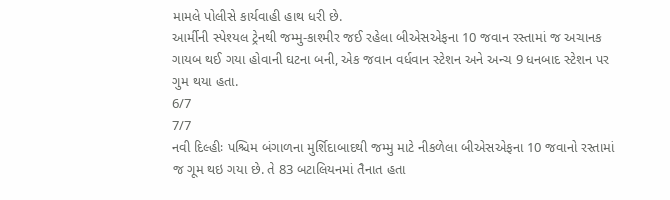મામલે પોલીસે કાર્યવાહી હાથ ધરી છે.
આર્મીની સ્પેશ્યલ ટ્રેનથી જમ્મુ-કાશ્મીર જઈ રહેલા બીએસએફના 10 જવાન રસ્તામાં જ અચાનક ગાયબ થઈ ગયા હોવાની ઘટના બની, એક જવાન વર્ધવાન સ્ટેશન અને અન્ચ 9 ધનબાદ સ્ટેશન પર ગુમ થયા હતા.
6/7
7/7
નવી દિલ્હીઃ પશ્ચિમ બંગાળના મુર્શિદાબાદથી જમ્મુ માટે નીકળેલા બીએસએફના 10 જવાનો રસ્તામાં જ ગૂમ થઇ ગયા છે. તે 83 બટાલિયનમાં તૈનાત હતા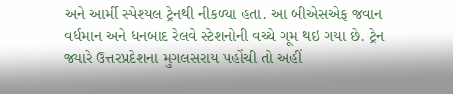અને આર્મી સ્પેશ્યલ ટ્રેનથી નીકળ્યા હતા. આ બીએસએફ જવાન વર્ધમાન અને ધનબાદ રેલવે સ્ટેશનોની વચ્ચે ગૂમ થઇ ગયા છે. ટ્રેન જ્યારે ઉત્તરપ્રદેશના મુગલસરાય પહોંચી તો અહીં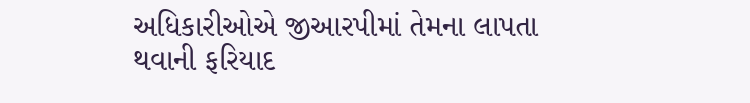અધિકારીઓએ જીઆરપીમાં તેમના લાપતા થવાની ફરિયાદ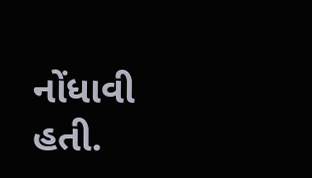નોંધાવી હતી.